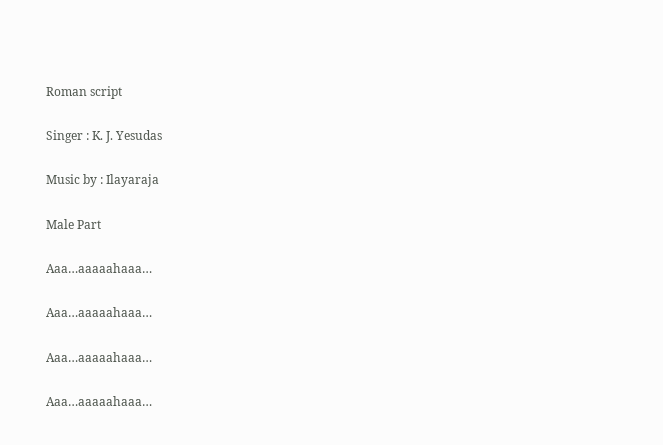Roman script

Singer : K. J. Yesudas

Music by : Ilayaraja

Male Part

Aaa…aaaaahaaa…

Aaa…aaaaahaaa…

Aaa…aaaaahaaa…

Aaa…aaaaahaaa…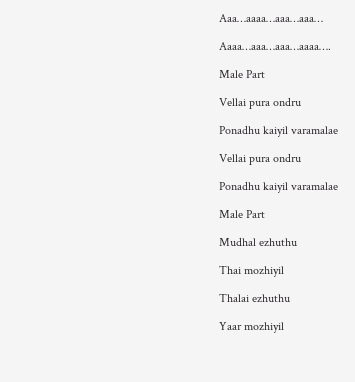Aaa…aaaa…aaa…aaa…

Aaaa…aaa…aaa…aaaa….

Male Part

Vellai pura ondru

Ponadhu kaiyil varamalae

Vellai pura ondru

Ponadhu kaiyil varamalae

Male Part

Mudhal ezhuthu

Thai mozhiyil

Thalai ezhuthu

Yaar mozhiyil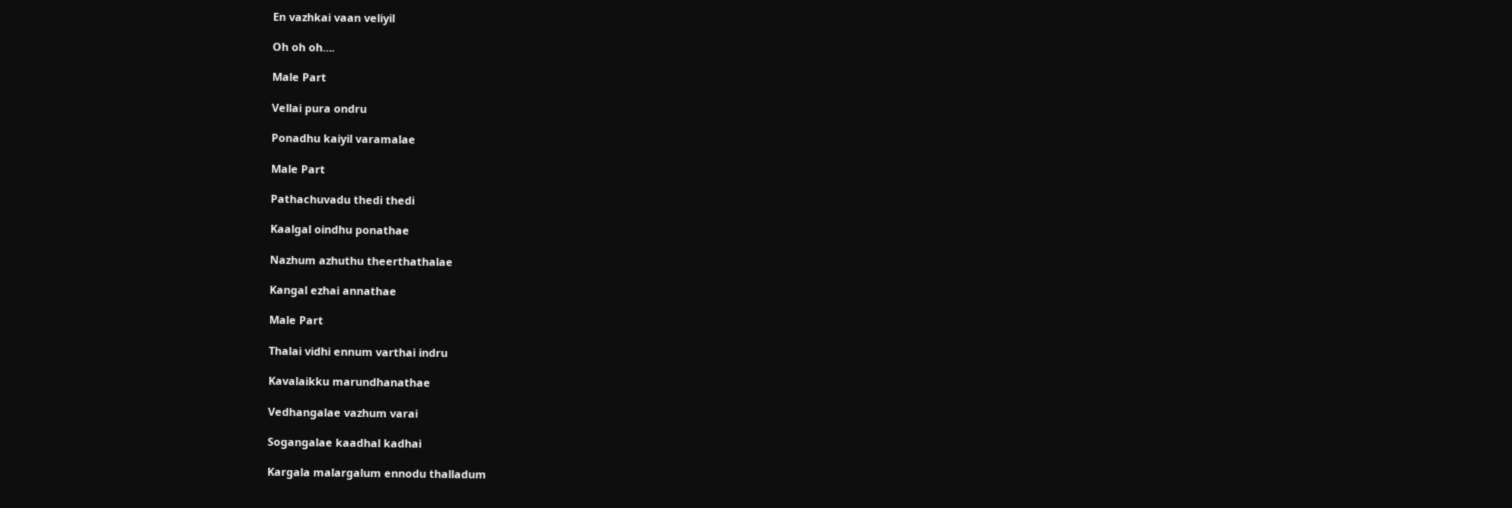En vazhkai vaan veliyil

Oh oh oh….

Male Part

Vellai pura ondru

Ponadhu kaiyil varamalae

Male Part

Pathachuvadu thedi thedi

Kaalgal oindhu ponathae

Nazhum azhuthu theerthathalae

Kangal ezhai annathae

Male Part

Thalai vidhi ennum varthai indru

Kavalaikku marundhanathae

Vedhangalae vazhum varai

Sogangalae kaadhal kadhai

Kargala malargalum ennodu thalladum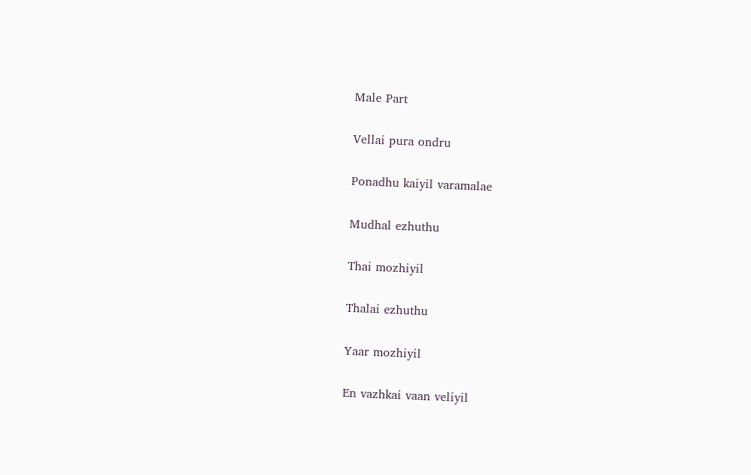Male Part

Vellai pura ondru

Ponadhu kaiyil varamalae

Mudhal ezhuthu

Thai mozhiyil

Thalai ezhuthu

Yaar mozhiyil

En vazhkai vaan veliyil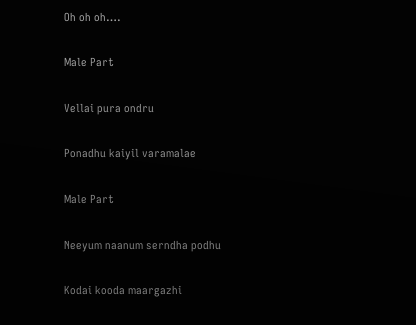Oh oh oh….

Male Part

Vellai pura ondru

Ponadhu kaiyil varamalae

Male Part

Neeyum naanum serndha podhu

Kodai kooda maargazhi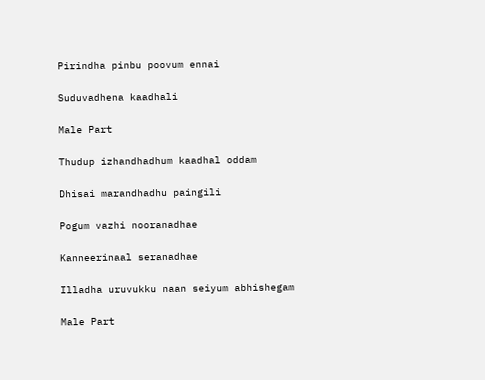Pirindha pinbu poovum ennai

Suduvadhena kaadhali

Male Part

Thudup izhandhadhum kaadhal oddam

Dhisai marandhadhu paingili

Pogum vazhi nooranadhae

Kanneerinaal seranadhae

Illadha uruvukku naan seiyum abhishegam

Male Part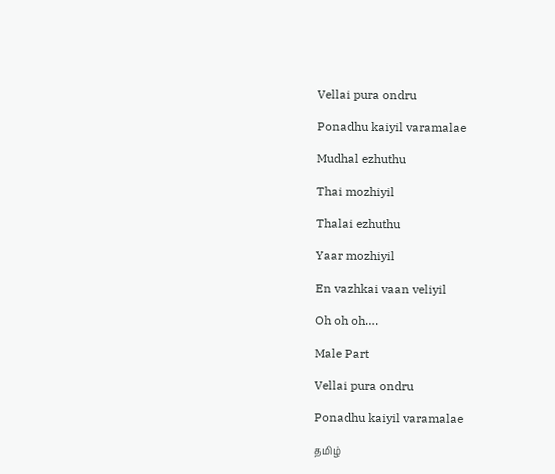Vellai pura ondru

Ponadhu kaiyil varamalae

Mudhal ezhuthu

Thai mozhiyil

Thalai ezhuthu

Yaar mozhiyil

En vazhkai vaan veliyil

Oh oh oh….

Male Part

Vellai pura ondru

Ponadhu kaiyil varamalae

தமிழ்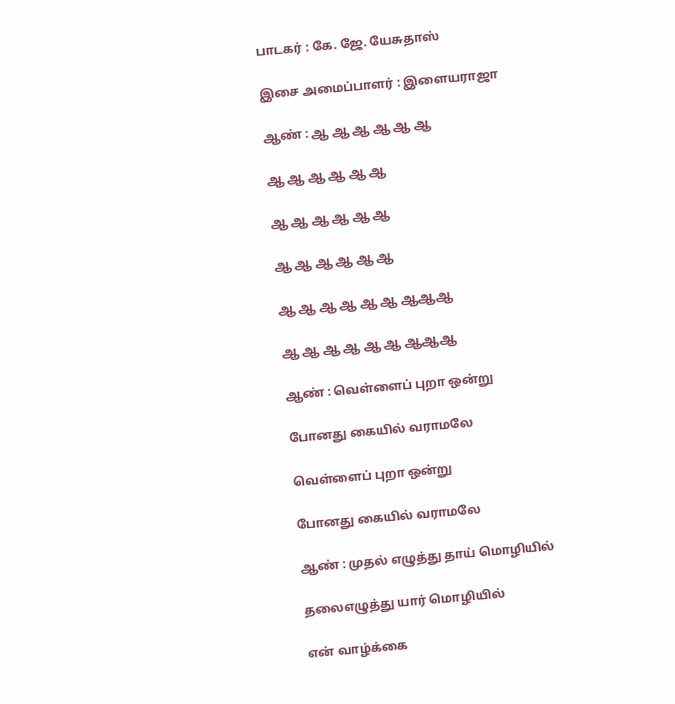பாடகர் : கே. ஜே. யேசுதாஸ்

இசை அமைப்பாளர் : இளையராஜா

ஆண் : ஆ ஆ ஆ ஆ ஆ ஆ

ஆ ஆ ஆ ஆ ஆ ஆ

ஆ ஆ ஆ ஆ ஆ ஆ

ஆ ஆ ஆ ஆ ஆ ஆ

ஆ ஆ ஆ ஆ ஆ ஆ ஆஆஆ

ஆ ஆ ஆ ஆ ஆ ஆ ஆஆஆ

ஆண் : வெள்ளைப் புறா ஒன்று

போனது கையில் வராமலே

வெள்ளைப் புறா ஒன்று

போனது கையில் வராமலே

ஆண் : முதல் எழுத்து தாய் மொழியில்

தலைஎழுத்து யார் மொழியில்

என் வாழ்க்கை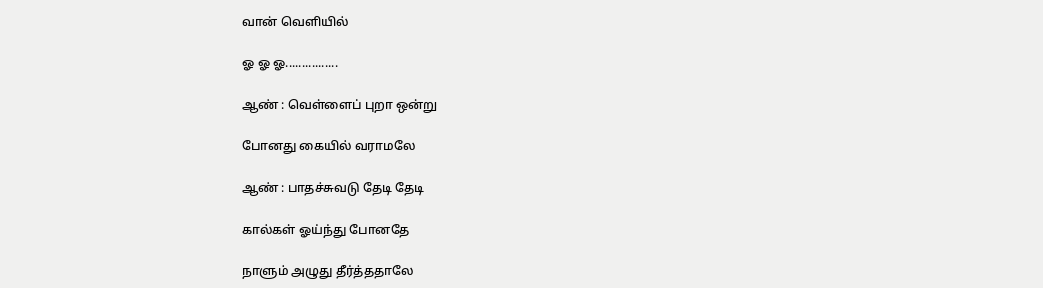வான் வெளியில்

ஓ ஓ ஓ................

ஆண் : வெள்ளைப் புறா ஒன்று

போனது கையில் வராமலே

ஆண் : பாதச்சுவடு தேடி தேடி

கால்கள் ஓய்ந்து போனதே

நாளும் அழுது தீர்த்ததாலே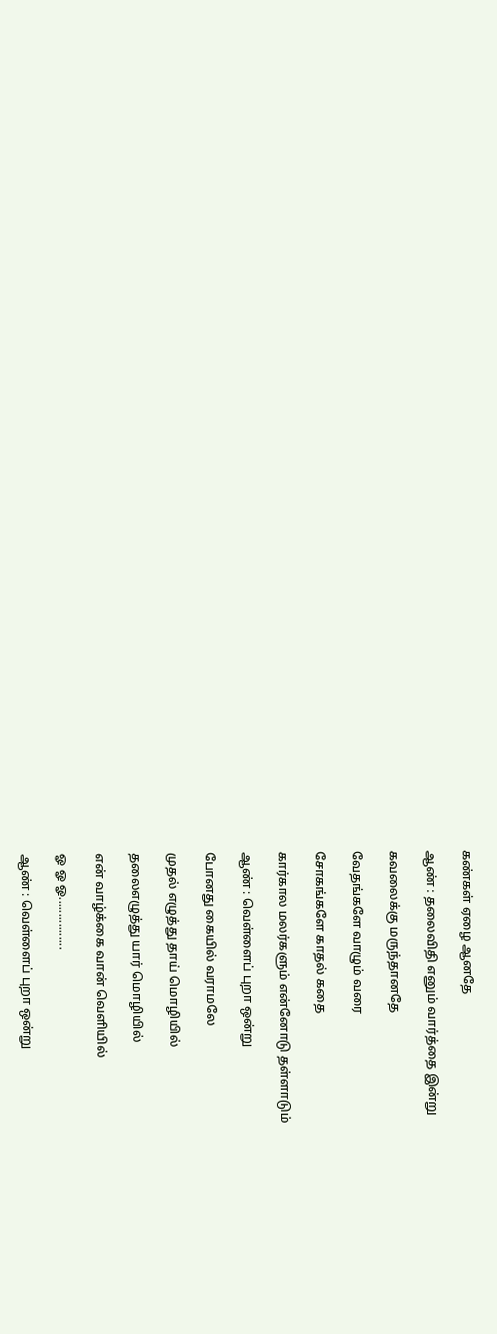கண்கள் ஏழை ஆனதே

ஆண் : தலைவிதி எனும் வார்த்தை இன்று

கவலைக்கு மருந்தானதே

வேதங்களே வாழும் வரை

சோகங்களே காதல் கதை

கார்கால மலர்களும் என்னோடு தள்ளாடும்

ஆண் : வெள்ளைப் புறா ஒன்று

போனது கையில் வராமலே

முதல் எழுத்து தாய் மொழியில்

தலைஎழுத்து யார் மொழியில்

என் வாழ்க்கை வான் வெளியில்

ஓ ஓ ஓ................

ஆண் : வெள்ளைப் புறா ஒன்று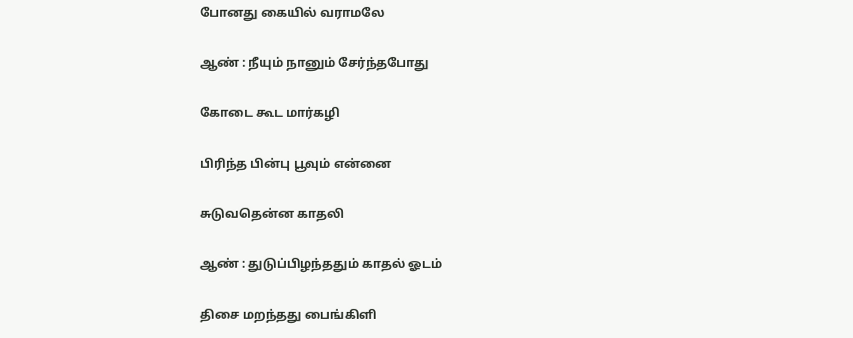போனது கையில் வராமலே

ஆண் : நீயும் நானும் சேர்ந்தபோது

கோடை கூட மார்கழி

பிரிந்த பின்பு பூவும் என்னை

சுடுவதென்ன காதலி

ஆண் : துடுப்பிழந்ததும் காதல் ஓடம்

திசை மறந்தது பைங்கிளி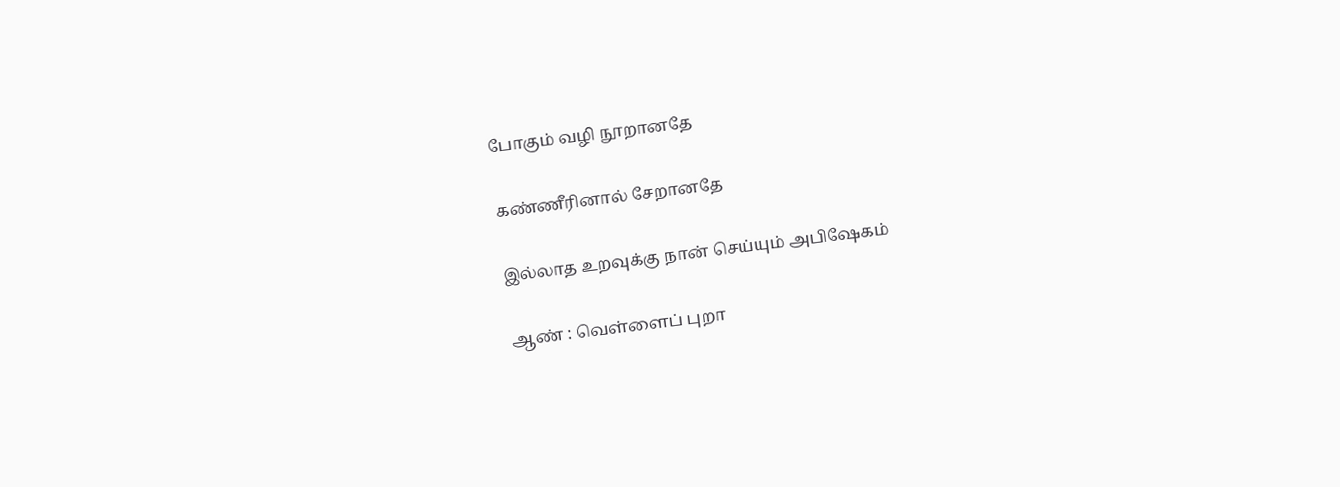போகும் வழி நூறானதே

கண்ணீரினால் சேறானதே

இல்லாத உறவுக்கு நான் செய்யும் அபிஷேகம்

ஆண் : வெள்ளைப் புறா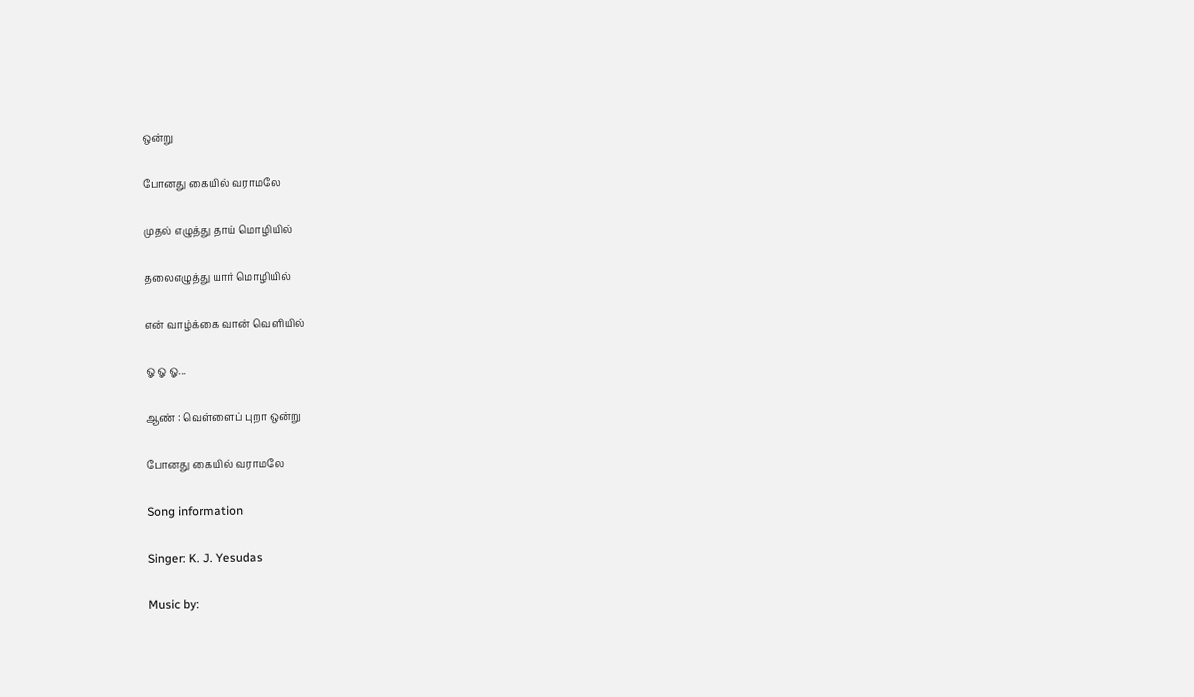ஒன்று

போனது கையில் வராமலே

முதல் எழுத்து தாய் மொழியில்

தலைஎழுத்து யார் மொழியில்

என் வாழ்க்கை வான் வெளியில்

ஓ ஓ ஓ...

ஆண் : வெள்ளைப் புறா ஒன்று

போனது கையில் வராமலே

Song information

Singer: K. J. Yesudas

Music by: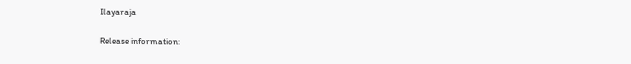Ilayaraja

Release information: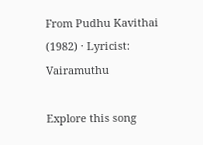From Pudhu Kavithai (1982) · Lyricist: Vairamuthu

Explore this song